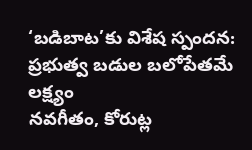‘బడిబాట’కు విశేష స్పందన: ప్రభుత్వ బడుల బలోపేతమే లక్ష్యం
నవగీతం, కోరుట్ల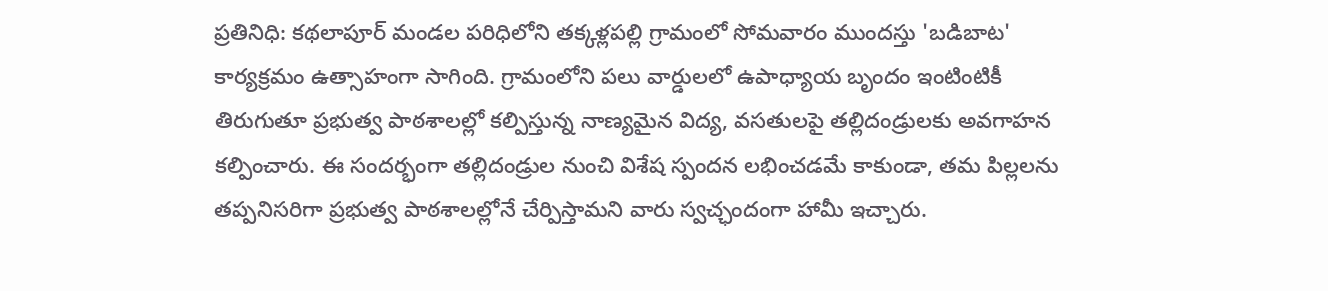ప్రతినిధి: కథలాపూర్ మండల పరిధిలోని తక్కళ్లపల్లి గ్రామంలో సోమవారం ముందస్తు 'బడిబాట' కార్యక్రమం ఉత్సాహంగా సాగింది. గ్రామంలోని పలు వార్డులలో ఉపాధ్యాయ బృందం ఇంటింటికీ తిరుగుతూ ప్రభుత్వ పాఠశాలల్లో కల్పిస్తున్న నాణ్యమైన విద్య, వసతులపై తల్లిదండ్రులకు అవగాహన కల్పించారు. ఈ సందర్భంగా తల్లిదండ్రుల నుంచి విశేష స్పందన లభించడమే కాకుండా, తమ పిల్లలను తప్పనిసరిగా ప్రభుత్వ పాఠశాలల్లోనే చేర్పిస్తామని వారు స్వచ్ఛందంగా హామీ ఇచ్చారు.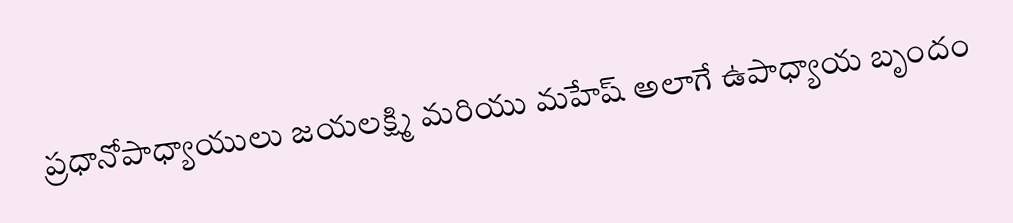ప్రధానోపాధ్యాయులు జయలక్ష్మి మరియు మహేష్ అలాగే ఉపాధ్యాయ బృందం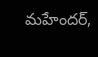మహేందర్,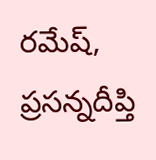రమేష్, ప్రసన్నదీప్తి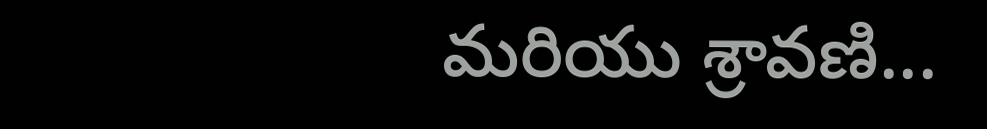మరియు శ్రావణి...